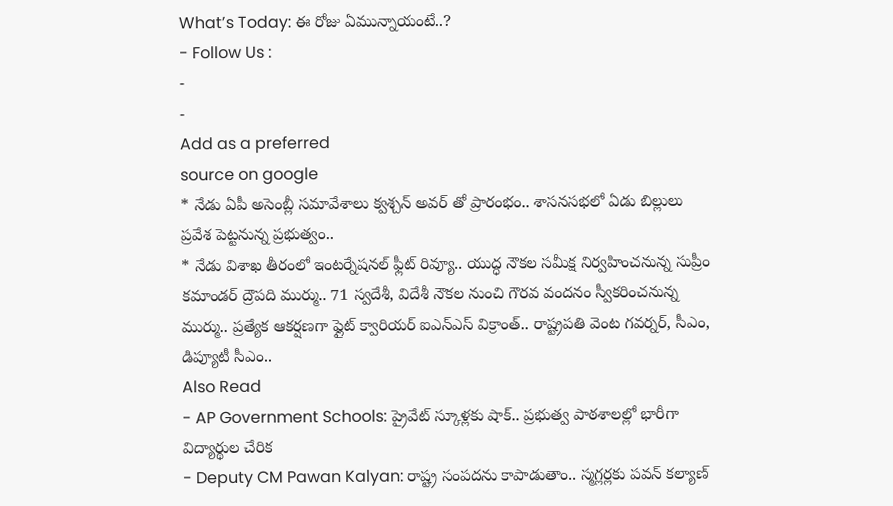What’s Today: ఈ రోజు ఏమున్నాయంటే..?
- Follow Us :
-
-
Add as a preferred
source on google
* నేడు ఏపీ అసెంబ్లీ సమావేశాలు క్వశ్చన్ అవర్ తో ప్రారంభం.. శాసనసభలో ఏడు బిల్లులు ప్రవేశ పెట్టనున్న ప్రభుత్వం..
* నేడు విశాఖ తీరంలో ఇంటర్నేషనల్ ఫ్లీట్ రివ్యూ.. యుద్ధ నౌకల సమీక్ష నిర్వహించనున్న సుప్రీం కమాండర్ ద్రౌపది ముర్ము.. 71 స్వదేశీ, విదేశీ నౌకల నుంచి గౌరవ వందనం స్వీకరించనున్న ముర్ము.. ప్రత్యేక ఆకర్షణగా ఫ్లైట్ క్వారియర్ ఐఎన్ఎస్ విక్రాంత్.. రాష్ట్రపతి వెంట గవర్నర్, సీఎం, డిప్యూటీ సీఎం..
Also Read
- AP Government Schools: ప్రైవేట్ స్కూళ్లకు షాక్.. ప్రభుత్వ పాఠశాలల్లో భారీగా విద్యార్థుల చేరిక
- Deputy CM Pawan Kalyan: రాష్ట్ర సంపదను కాపాడుతాం.. స్మగ్లర్లకు పవన్ కల్యాణ్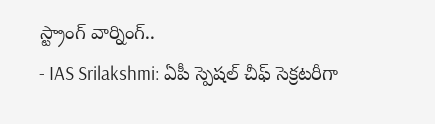స్ట్రాంగ్ వార్నింగ్..
- IAS Srilakshmi: ఏపీ స్పెషల్ చీఫ్ సెక్రటరీగా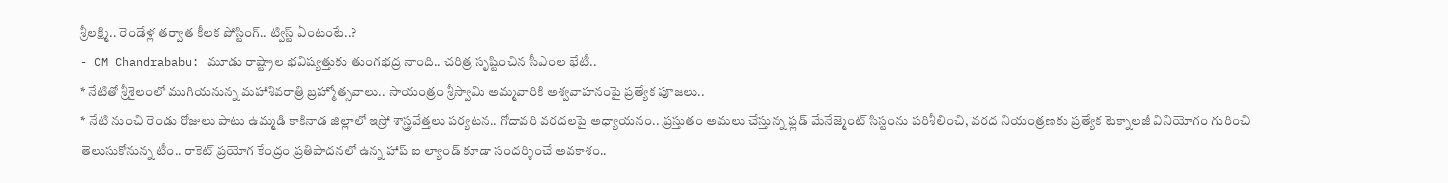శ్రీలక్ష్మి.. రెండేళ్ల తర్వాత కీలక పోస్టింగ్.. ట్విస్ట్ ఏంటంటే..?
- CM Chandrababu: మూడు రాష్ట్రాల భవిష్యత్తుకు తుంగభద్ర నాంది.. చరిత్ర సృష్టించిన సీఎంల భేటీ..
* నేటితో శ్రీశైలంలో ముగియనున్న మహాశివరాత్రి బ్రహ్మోత్సవాలు.. సాయంత్రం శ్రీస్వామి అమ్మవారికి అశ్వవాహనంపై ప్రత్యేక పూజలు..
* నేటి నుంచి రెండు రోజులు పాటు ఉమ్మడి కాకినాడ జిల్లాలో ఇస్రో శాస్త్రవేత్తలు పర్యటన.. గోదావరి వరదలపై అధ్యాయనం.. ప్రస్తుతం అమలు చేస్తున్న ఫ్లడ్ మేనేజ్మెంట్ సిస్టంను పరిశీలించి, వరద నియంత్రణకు ప్రత్యేక టెక్నాలజీ వినియోగం గురించి తెలుసుకోనున్న టీం.. రాకెట్ ప్రయోగ కేంద్రం ప్రతిపాదనలో ఉన్న హాప్ ఐ ల్యాండ్ కూడా సందర్శించే అవకాశం..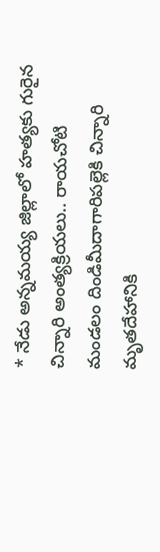* నేడు అన్నమయ్య జిల్లాలో హత్యకు గురైన చిన్నారి అంత్యక్రియలు.. రాయచోటి మండలం దిండిమీదాగారిపల్లెకి చిన్నారి మృతదేహానికి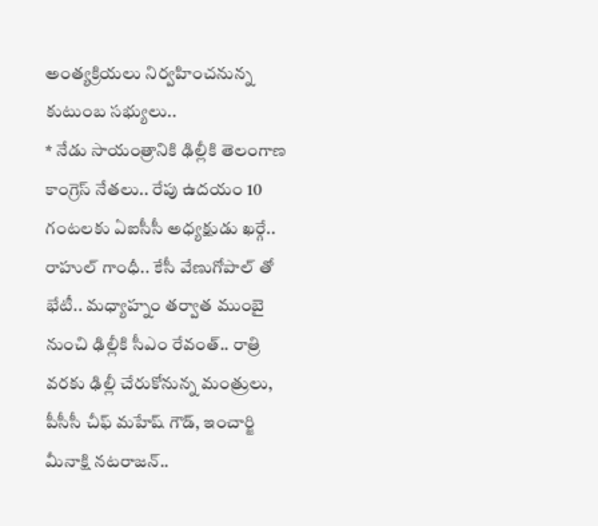అంత్యక్రియలు నిర్వహించనున్న కుటుంబ సభ్యులు..
* నేడు సాయంత్రానికి ఢిల్లీకి తెలంగాణ కాంగ్రెస్ నేతలు.. రేపు ఉదయం 10 గంటలకు ఏఐసీసీ అధ్యక్షుడు ఖర్గే.. రాహుల్ గాంధీ.. కేసీ వేణుగోపాల్ తో భేటీ.. మధ్యాహ్నం తర్వాత ముంబై నుంచి ఢిల్లీకి సీఎం రేవంత్.. రాత్రి వరకు ఢిల్లీ చేరుకోనున్న మంత్రులు, పీసీసీ చీఫ్ మహేష్ గౌడ్, ఇంచార్జి మీనాక్షి నటరాజన్..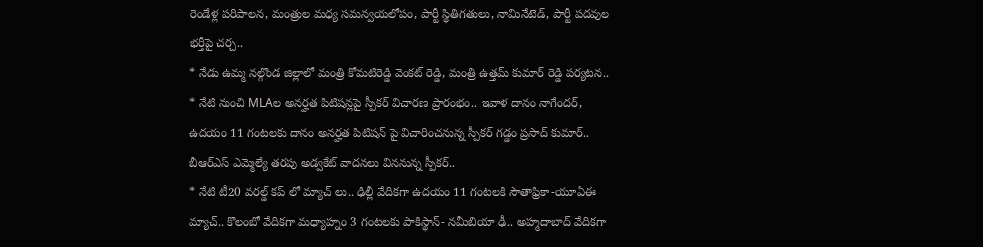రెండేళ్ల పరిపాలన, మంత్రుల మధ్య సమన్వయలోపం, పార్టీ స్థితిగతులు, నామినేటెడ్, పార్టీ పదవుల భర్తీపై చర్చ..
* నేడు ఉమ్మ నల్గొండ జిల్లాలో మంత్రి కోమటిరెడ్డి వెంకట్ రెడ్డి, మంత్రి ఉత్తమ్ కుమార్ రెడ్డి పర్యటన..
* నేటి నుంచి MLAల అనర్హత పిటిషన్లపై స్పీకర్ విచారణ ప్రారంభం.. ఇవాళ దానం నాగేందర్, ఉదయం 11 గంటలకు దానం అనర్హత పిటిషన్ పై విచారించనున్న స్పీకర్ గడ్డం ప్రసాద్ కుమార్.. బీఆర్ఎస్ ఎమ్మెల్యే తరపు అడ్వకేట్ వాదనలు విననున్న స్పీకర్..
* నేటి టీ20 వరల్డ్ కప్ లో మ్యాచ్ లు.. ఢిల్లీ వేదికగా ఉదయం 11 గంటలకి సౌతాఫ్రికా-యూఏఈ మ్యాచ్.. కొలంబో వేదికగా మధ్యాహ్నం 3 గంటలకు పాకిస్థాన్- నమీబియా ఢీ.. అహ్మదాబాద్ వేదికగా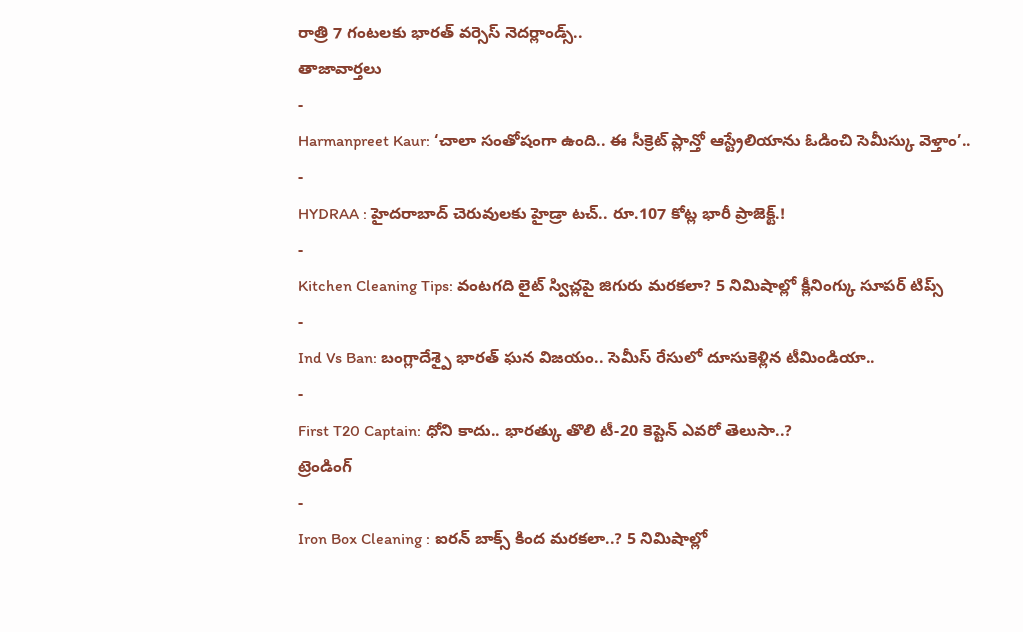రాత్రి 7 గంటలకు భారత్ వర్సెస్ నెదర్లాండ్స్..
తాజావార్తలు
-
Harmanpreet Kaur: ‘చాలా సంతోషంగా ఉంది.. ఈ సీక్రెట్ ప్లాన్తో ఆస్ట్రేలియాను ఓడించి సెమీస్కు వెళ్తాం’..
-
HYDRAA : హైదరాబాద్ చెరువులకు హైడ్రా టచ్.. రూ.107 కోట్ల భారీ ప్రాజెక్ట్.!
-
Kitchen Cleaning Tips: వంటగది లైట్ స్విచ్లపై జిగురు మరకలా? 5 నిమిషాల్లో క్లీనింగ్కు సూపర్ టిప్స్
-
Ind Vs Ban: బంగ్లాదేశ్పై భారత్ ఘన విజయం.. సెమీస్ రేసులో దూసుకెళ్లిన టీమిండియా..
-
First T20 Captain: ధోని కాదు.. భారత్కు తొలి టీ-20 కెప్టెన్ ఎవరో తెలుసా..?
ట్రెండింగ్
-
Iron Box Cleaning : ఐరన్ బాక్స్ కింద మరకలా..? 5 నిమిషాల్లో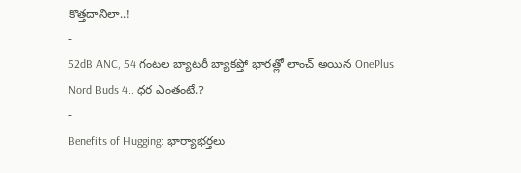కొత్తదానిలా..!
-
52dB ANC, 54 గంటల బ్యాటరీ బ్యాకప్తో భారత్లో లాంచ్ అయిన OnePlus Nord Buds 4.. ధర ఎంతంటే.?
-
Benefits of Hugging: భార్యాభర్తలు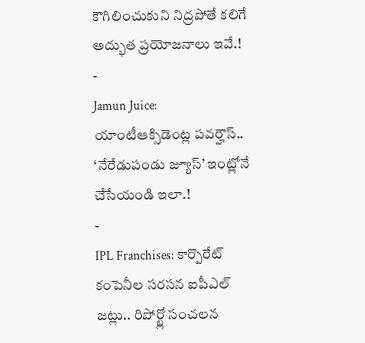కౌగిలించుకుని నిద్రపోతే కలిగే అద్భుత ప్రయోజనాలు ఇవే.!
-
Jamun Juice: యాంటీఆక్సిడెంట్ల పవర్హౌస్.. ‘నేరేడుపండు జ్యూస్’ ఇంట్లోనే చేసేయండి ఇలా.!
-
IPL Franchises: కార్పొరేట్ కంపెనీల సరసన ఐపీఎల్ జట్లు.. రిపోర్ట్లో సంచలన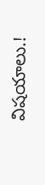విషయాలు.!